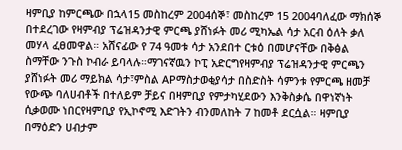ዛምቢያ ከምርጫው በኋላ15 መስከረም 2004ሰኞ፣ መስከረም 15 2004ባለፈው ማክሰኞ በተደረገው የዛምብያ ፕሬዝዳንታዊ ምርጫ ያሸነፉት መሪ ሚካኤል ሳታ አርብ ዕለት ቃለ መሃላ ፈፀመዋል። አሸናፊው የ 74 ዓመቱ ሳታ አንደበተ ርቱዕ በመሆናቸው በቅፅል ስማቸው ንጉስ ኮብራ ይባላሉ።ማገናኛዉን ኮፒ አድርግየዛምብያ ፕሬዝዳንታዊ ምርጫን ያሸነፉት መሪ ማይክል ሳታ፣ምስል APማስታወቂያሳታ በስድስት ሳምንቱ የምርጫ ዘመቻ የውጭ ባለሀብቶች በተለይም ቻይና በዛምቢያ የምታካሂደውን እንቅስቃሴ በዋነኛነት ሲቃወሙ ነበርየዛምቢያ የኢኮኖሚ እድገትን ብንመለከት 7 ከመቶ ደርሷል። ዛምቢያ በማዕድን ሀብታም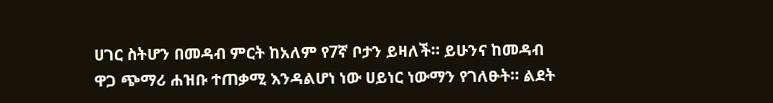ሀገር ስትሆን በመዳብ ምርት ከአለም የ7ኛ ቦታን ይዛለች። ይሁንና ከመዳብ ዋጋ ጭማሪ ሐዝቡ ተጠቃሚ እንዳልሆነ ነው ሀይነር ነውማን የገለፁት። ልደት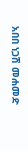አበበ ነጋሽ መሐመድ